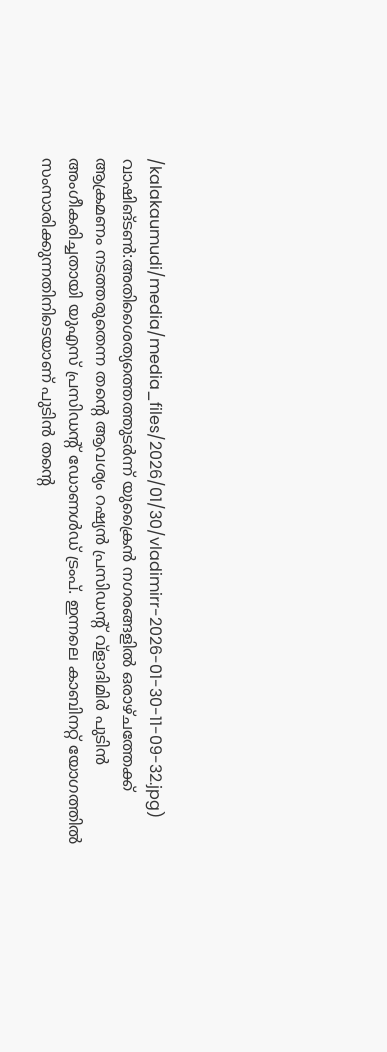/kalakaumudi/media/media_files/2026/01/30/vladimirr-2026-01-30-11-09-32.jpg)
വാഷിങ്ടൺ:അതിശൈത്യത്തെത്തുടർന്ന് യുക്രൈൻ നഗരങ്ങളിൽ ഒരാഴ്ചത്തേക്ക് ആക്രമണം നടത്തരുതെന്ന തന്റെ ആവശ്യം റഷ്യൻ പ്രസിഡന്റ് വ്ളാദിമിർ പുടിൻ അംഗീകരിച്ചതായി യുഎസ് പ്രസിഡന്റ് ഡോണൾഡ് ട്രംപ്. ഇന്നലെ കാബിനറ്റ് യോഗത്തിൽ സംസാരിക്കുന്നതിനിടെയാണ് പുടിൻ തന്റെ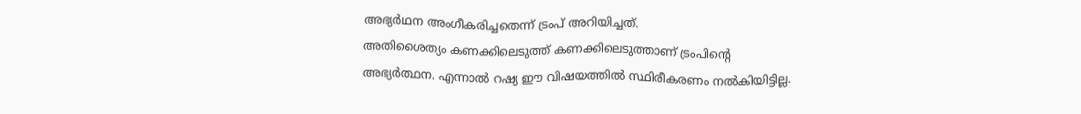അഭ്യർഥന അംഗീകരിച്ചതെന്ന് ട്രംപ് അറിയിച്ചത്.
അതിശൈത്യം കണക്കിലെടുത്ത് കണക്കിലെടുത്താണ് ട്രംപിന്റെ അഭ്യർത്ഥന. എന്നാൽ റഷ്യ ഈ വിഷയത്തിൽ സ്ഥിരീകരണം നൽകിയിട്ടില്ല.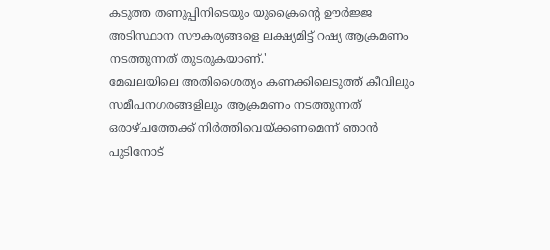കടുത്ത തണുപ്പിനിടെയും യുക്രൈന്റെ ഊർജ്ജ അടിസ്ഥാന സൗകര്യങ്ങളെ ലക്ഷ്യമിട്ട് റഷ്യ ആക്രമണം നടത്തുന്നത് തുടരുകയാണ്.'
മേഖലയിലെ അതിശൈത്യം കണക്കിലെടുത്ത് കീവിലും സമീപനഗരങ്ങളിലും ആക്രമണം നടത്തുന്നത് ഒരാഴ്ചത്തേക്ക് നിർത്തിവെയ്ക്കണമെന്ന് ഞാൻ പുടിനോട്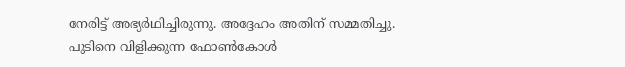നേരിട്ട് അഭ്യർഥിച്ചിരുന്നു. അദ്ദേഹം അതിന് സമ്മതിച്ചു.
പുടിനെ വിളിക്കുന്ന ഫോൺകോൾ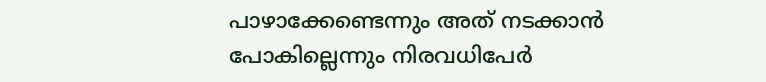പാഴാക്കേണ്ടെന്നും അത് നടക്കാൻ പോകില്ലെന്നും നിരവധിപേർ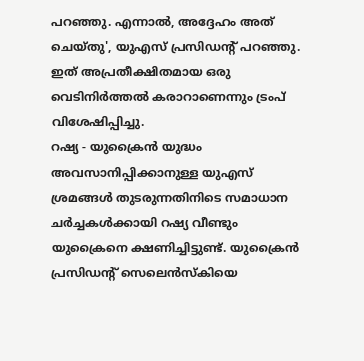പറഞ്ഞു. എന്നാൽ, അദ്ദേഹം അത് ചെയ്തു', യുഎസ് പ്രസിഡന്റ് പറഞ്ഞു. ഇത് അപ്രതീക്ഷിതമായ ഒരു വെടിനിർത്തൽ കരാറാണെന്നും ട്രംപ് വിശേഷിപ്പിച്ചു.
റഷ്യ - യുക്രൈൻ യുദ്ധം അവസാനിപ്പിക്കാനുള്ള യുഎസ് ശ്രമങ്ങൾ തുടരുന്നതിനിടെ സമാധാന ചർച്ചകൾക്കായി റഷ്യ വീണ്ടും യുക്രൈനെ ക്ഷണിച്ചിട്ടുണ്ട്. യുക്രൈൻ പ്രസിഡന്റ് സെലെൻസ്കിയെ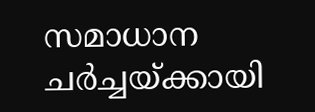സമാധാന ചർച്ചയ്ക്കായി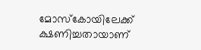മോസ്കോയിലേക്ക് ക്ഷണിച്ചതായാണ്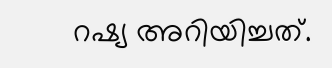റഷ്യ അറിയിച്ചത്.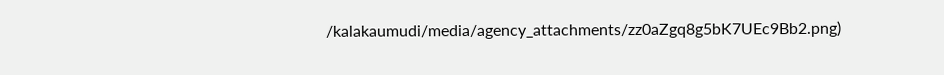/kalakaumudi/media/agency_attachments/zz0aZgq8g5bK7UEc9Bb2.png)